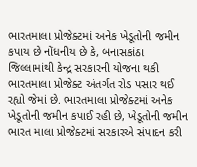ભારતમાલા પ્રોજેક્ટમાં અનેક ખેડૂતોની જમીન કપાય છે નોંધનીય છે કે, બનાસકાંઠા જિલ્લામાંથી કેન્દ્ર સરકારની યોજના થકી ભારતમાલા પ્રોજેક્ટ અંતર્ગત રોડ પસાર થઈ રહ્યો જેમાં છે. ભારતમાલા પ્રોજેક્ટમાં અનેક ખેડૂતોની જમીન કપાઈ રહી છે, ખેડૂતોની જમીન ભારત માલા પ્રોજેક્ટમાં સરકારએ સંપાદન કરી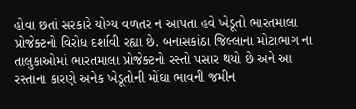હોવા છતાં સરકારે યોગ્ય વળતર ન આપતા હવે ખેડૂતો ભારતમાલા પ્રોજેક્ટનો વિરોધ દર્શાવી રહ્યા છે. બનાસકાંઠા જિલ્લાના મોટાભાગ ના તાલુકાઓમાં ભારતમાલા પ્રોજેક્ટનો રસ્તો પસાર થયો છે અને આ રસ્તાના કારણે અનેક ખેડૂતોની મોંઘા ભાવની જમીન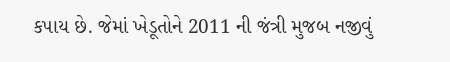કપાય છે. જેમાં ખેડૂતોને 2011 ની જંત્રી મુજબ નજીવું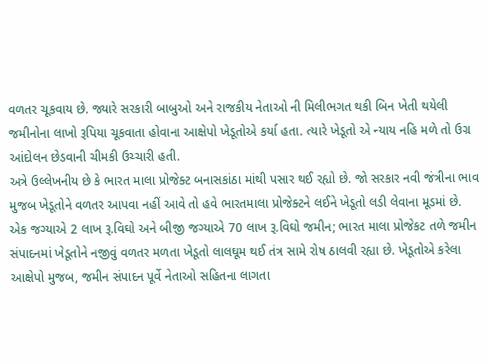વળતર ચૂકવાય છે. જ્યારે સરકારી બાબુઓ અને રાજકીય નેતાઓ ની મિલીભગત થકી બિન ખેતી થયેલી જમીનોના લાખો રૂપિયા ચૂકવાતા હોવાના આક્ષેપો ખેડૂતોએ કર્યા હતા. ત્યારે ખેડૂતો એ ન્યાય નહિ મળે તો ઉગ્ર આંદોલન છેડવાની ચીમકી ઉચ્ચારી હતી.
અત્રે ઉલ્લેખનીય છે કે ભારત માલા પ્રોજેક્ટ બનાસકાંઠા માંથી પસાર થઈ રહ્યો છે. જો સરકાર નવી જંત્રીના ભાવ મુજબ ખેડૂતોને વળતર આપવા નહીં આવે તો હવે ભારતમાલા પ્રોજેક્ટને લઈને ખેડૂતો લડી લેવાના મૂડમાં છે.
એક જગ્યાએ 2 લાખ રૂ.વિઘો અને બીજી જગ્યાએ 70 લાખ રૂ.વિઘો જમીન; ભારત માલા પ્રોજેકટ તળે જમીન સંપાદનમાં ખેડૂતોને નજીવું વળતર મળતા ખેડૂતો લાલઘૂમ થઈ તંત્ર સામે રોષ ઠાલવી રહ્યા છે. ખેડૂતોએ કરેલા આક્ષેપો મુજબ, જમીન સંપાદન પૂર્વે નેતાઓ સહિતના લાગતા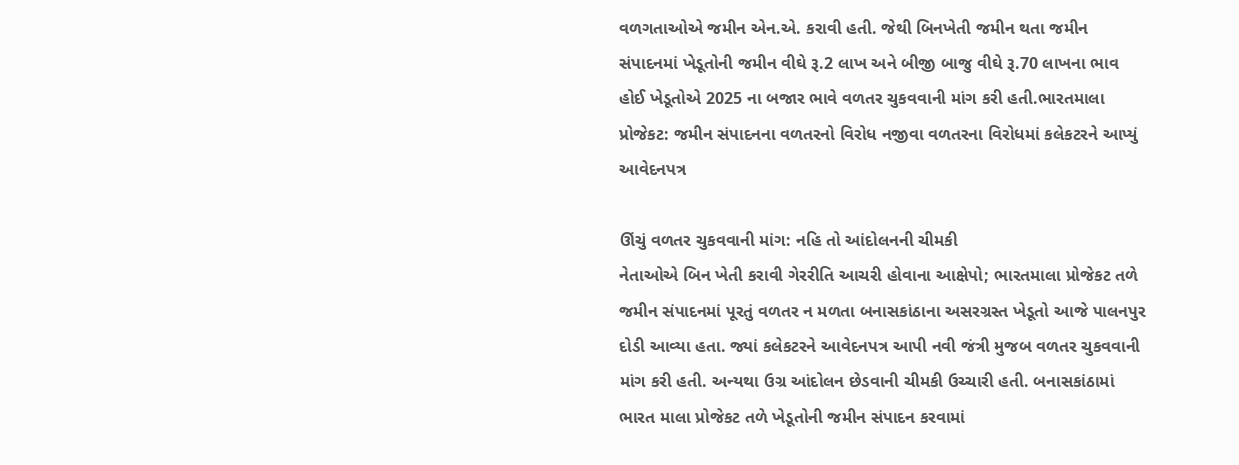વળગતાઓએ જમીન એન.એ. કરાવી હતી. જેથી બિનખેતી જમીન થતા જમીન સંપાદનમાં ખેડૂતોની જમીન વીઘે રૂ.2 લાખ અને બીજી બાજુ વીઘે રૂ.70 લાખના ભાવ હોઈ ખેડૂતોએ 2025 ના બજાર ભાવે વળતર ચુકવવાની માંગ કરી હતી.ભારતમાલા પ્રોજેકટ: જમીન સંપાદનના વળતરનો વિરોધ નજીવા વળતરના વિરોધમાં કલેકટરને આપ્યું આવેદનપત્ર

ઊંચું વળતર ચુકવવાની માંગ: નહિ તો આંદોલનની ચીમકી
નેતાઓએ બિન ખેતી કરાવી ગેરરીતિ આચરી હોવાના આક્ષેપો; ભારતમાલા પ્રોજેકટ તળે જમીન સંપાદનમાં પૂરતું વળતર ન મળતા બનાસકાંઠાના અસરગ્રસ્ત ખેડૂતો આજે પાલનપુર દોડી આવ્યા હતા. જ્યાં કલેકટરને આવેદનપત્ર આપી નવી જંત્રી મુજબ વળતર ચુકવવાની માંગ કરી હતી. અન્યથા ઉગ્ર આંદોલન છેડવાની ચીમકી ઉચ્ચારી હતી. બનાસકાંઠામાં ભારત માલા પ્રોજેકટ તળે ખેડૂતોની જમીન સંપાદન કરવામાં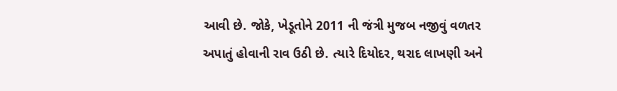આવી છે. જોકે, ખેડૂતોને 2011 ની જંત્રી મુજબ નજીવું વળતર અપાતું હોવાની રાવ ઉઠી છે. ત્યારે દિયોદર, થરાદ લાખણી અને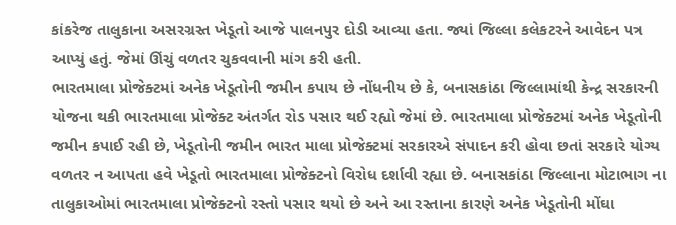કાંકરેજ તાલુકાના અસરગ્રસ્ત ખેડૂતો આજે પાલનપુર દોડી આવ્યા હતા. જ્યાં જિલ્લા કલેકટરને આવેદન પત્ર આપ્યું હતું. જેમાં ઊંચું વળતર ચુકવવાની માંગ કરી હતી.
ભારતમાલા પ્રોજેક્ટમાં અનેક ખેડૂતોની જમીન કપાય છે નોંધનીય છે કે, બનાસકાંઠા જિલ્લામાંથી કેન્દ્ર સરકારની યોજના થકી ભારતમાલા પ્રોજેક્ટ અંતર્ગત રોડ પસાર થઈ રહ્યો જેમાં છે. ભારતમાલા પ્રોજેક્ટમાં અનેક ખેડૂતોની જમીન કપાઈ રહી છે, ખેડૂતોની જમીન ભારત માલા પ્રોજેક્ટમાં સરકારએ સંપાદન કરી હોવા છતાં સરકારે યોગ્ય વળતર ન આપતા હવે ખેડૂતો ભારતમાલા પ્રોજેક્ટનો વિરોધ દર્શાવી રહ્યા છે. બનાસકાંઠા જિલ્લાના મોટાભાગ ના તાલુકાઓમાં ભારતમાલા પ્રોજેક્ટનો રસ્તો પસાર થયો છે અને આ રસ્તાના કારણે અનેક ખેડૂતોની મોંઘા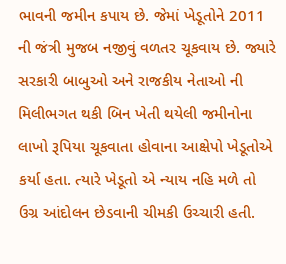ભાવની જમીન કપાય છે. જેમાં ખેડૂતોને 2011 ની જંત્રી મુજબ નજીવું વળતર ચૂકવાય છે. જ્યારે સરકારી બાબુઓ અને રાજકીય નેતાઓ ની મિલીભગત થકી બિન ખેતી થયેલી જમીનોના લાખો રૂપિયા ચૂકવાતા હોવાના આક્ષેપો ખેડૂતોએ કર્યા હતા. ત્યારે ખેડૂતો એ ન્યાય નહિ મળે તો ઉગ્ર આંદોલન છેડવાની ચીમકી ઉચ્ચારી હતી.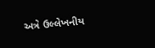અત્રે ઉલ્લેખનીય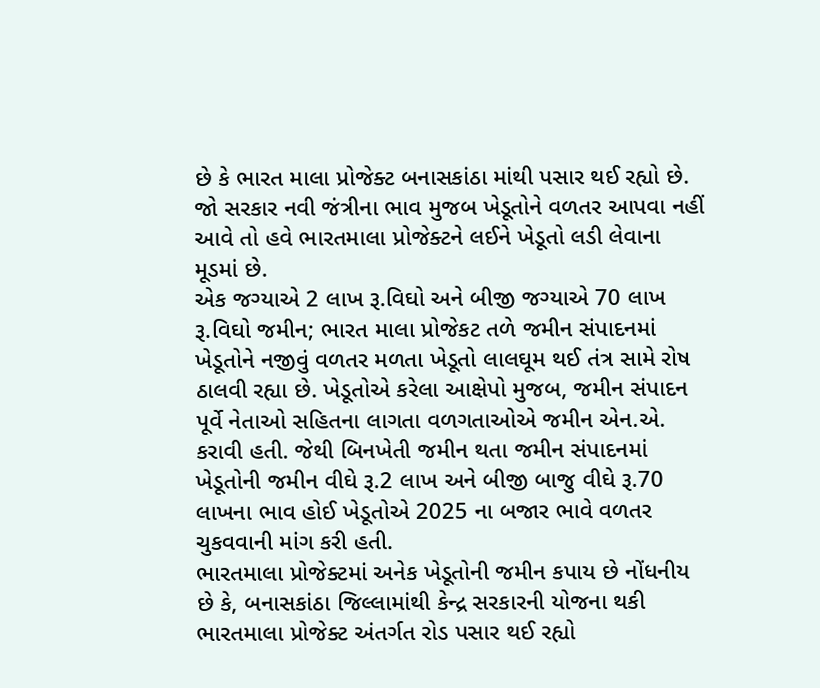છે કે ભારત માલા પ્રોજેક્ટ બનાસકાંઠા માંથી પસાર થઈ રહ્યો છે. જો સરકાર નવી જંત્રીના ભાવ મુજબ ખેડૂતોને વળતર આપવા નહીં આવે તો હવે ભારતમાલા પ્રોજેક્ટને લઈને ખેડૂતો લડી લેવાના મૂડમાં છે.
એક જગ્યાએ 2 લાખ રૂ.વિઘો અને બીજી જગ્યાએ 70 લાખ રૂ.વિઘો જમીન; ભારત માલા પ્રોજેકટ તળે જમીન સંપાદનમાં ખેડૂતોને નજીવું વળતર મળતા ખેડૂતો લાલઘૂમ થઈ તંત્ર સામે રોષ ઠાલવી રહ્યા છે. ખેડૂતોએ કરેલા આક્ષેપો મુજબ, જમીન સંપાદન પૂર્વે નેતાઓ સહિતના લાગતા વળગતાઓએ જમીન એન.એ. કરાવી હતી. જેથી બિનખેતી જમીન થતા જમીન સંપાદનમાં ખેડૂતોની જમીન વીઘે રૂ.2 લાખ અને બીજી બાજુ વીઘે રૂ.70 લાખના ભાવ હોઈ ખેડૂતોએ 2025 ના બજાર ભાવે વળતર ચુકવવાની માંગ કરી હતી.
ભારતમાલા પ્રોજેક્ટમાં અનેક ખેડૂતોની જમીન કપાય છે નોંધનીય છે કે, બનાસકાંઠા જિલ્લામાંથી કેન્દ્ર સરકારની યોજના થકી ભારતમાલા પ્રોજેક્ટ અંતર્ગત રોડ પસાર થઈ રહ્યો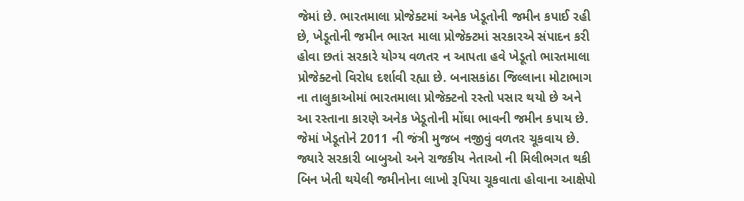જેમાં છે. ભારતમાલા પ્રોજેક્ટમાં અનેક ખેડૂતોની જમીન કપાઈ રહી છે, ખેડૂતોની જમીન ભારત માલા પ્રોજેક્ટમાં સરકારએ સંપાદન કરી હોવા છતાં સરકારે યોગ્ય વળતર ન આપતા હવે ખેડૂતો ભારતમાલા પ્રોજેક્ટનો વિરોધ દર્શાવી રહ્યા છે. બનાસકાંઠા જિલ્લાના મોટાભાગ ના તાલુકાઓમાં ભારતમાલા પ્રોજેક્ટનો રસ્તો પસાર થયો છે અને આ રસ્તાના કારણે અનેક ખેડૂતોની મોંઘા ભાવની જમીન કપાય છે. જેમાં ખેડૂતોને 2011 ની જંત્રી મુજબ નજીવું વળતર ચૂકવાય છે. જ્યારે સરકારી બાબુઓ અને રાજકીય નેતાઓ ની મિલીભગત થકી બિન ખેતી થયેલી જમીનોના લાખો રૂપિયા ચૂકવાતા હોવાના આક્ષેપો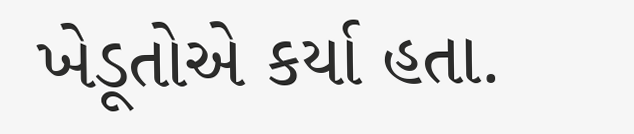ખેડૂતોએ કર્યા હતા.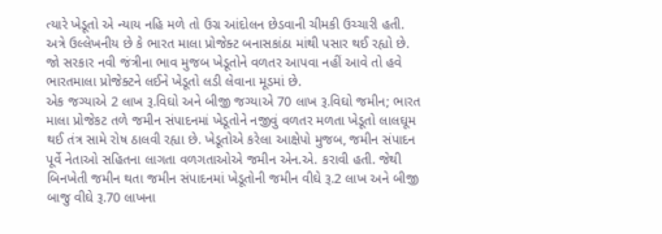ત્યારે ખેડૂતો એ ન્યાય નહિ મળે તો ઉગ્ર આંદોલન છેડવાની ચીમકી ઉચ્ચારી હતી.
અત્રે ઉલ્લેખનીય છે કે ભારત માલા પ્રોજેક્ટ બનાસકાંઠા માંથી પસાર થઈ રહ્યો છે. જો સરકાર નવી જંત્રીના ભાવ મુજબ ખેડૂતોને વળતર આપવા નહીં આવે તો હવે ભારતમાલા પ્રોજેક્ટને લઈને ખેડૂતો લડી લેવાના મૂડમાં છે.
એક જગ્યાએ 2 લાખ રૂ.વિઘો અને બીજી જગ્યાએ 70 લાખ રૂ.વિઘો જમીન; ભારત માલા પ્રોજેકટ તળે જમીન સંપાદનમાં ખેડૂતોને નજીવું વળતર મળતા ખેડૂતો લાલઘૂમ થઈ તંત્ર સામે રોષ ઠાલવી રહ્યા છે. ખેડૂતોએ કરેલા આક્ષેપો મુજબ, જમીન સંપાદન પૂર્વે નેતાઓ સહિતના લાગતા વળગતાઓએ જમીન એન.એ. કરાવી હતી. જેથી બિનખેતી જમીન થતા જમીન સંપાદનમાં ખેડૂતોની જમીન વીઘે રૂ.2 લાખ અને બીજી બાજુ વીઘે રૂ.70 લાખના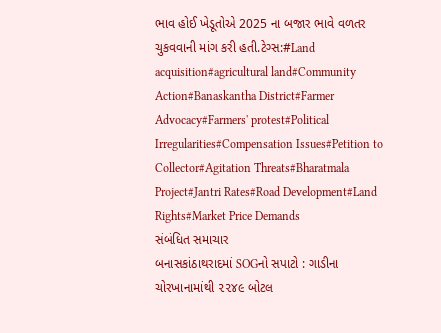ભાવ હોઈ ખેડૂતોએ 2025 ના બજાર ભાવે વળતર ચુકવવાની માંગ કરી હતી.ટેગ્સ:#Land acquisition#agricultural land#Community Action#Banaskantha District#Farmer Advocacy#Farmers' protest#Political Irregularities#Compensation Issues#Petition to Collector#Agitation Threats#Bharatmala Project#Jantri Rates#Road Development#Land Rights#Market Price Demands
સંબંધિત સમાચાર
બનાસકાંઠાથરાદમાં SOGનો સપાટો : ગાડીના ચોરખાનામાંથી ૨૨૪૯ બોટલ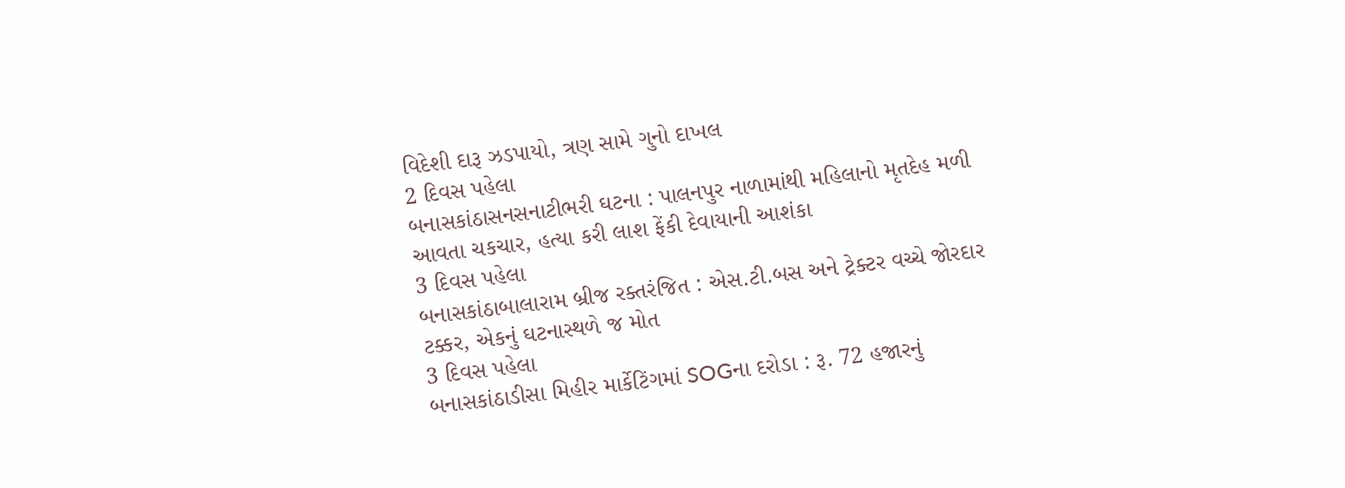વિદેશી દારૂ ઝડપાયો, ત્રણ સામે ગુનો દાખલ
2 દિવસ પહેલા
બનાસકાંઠાસનસનાટીભરી ઘટના : પાલનપુર નાળામાંથી મહિલાનો મૃતદેહ મળી આવતા ચકચાર, હત્યા કરી લાશ ફેંકી દેવાયાની આશંકા
3 દિવસ પહેલા
બનાસકાંઠાબાલારામ બ્રીજ રક્તરંજિત : એસ.ટી.બસ અને ટ્રેક્ટર વચ્ચે જોરદાર ટક્કર, એકનું ઘટનાસ્થળે જ મોત
3 દિવસ પહેલા
બનાસકાંઠાડીસા મિહીર માર્કેટિંગમાં SOGના દરોડા : રૂ. 72 હજારનું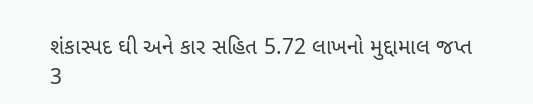શંકાસ્પદ ઘી અને કાર સહિત 5.72 લાખનો મુદ્દામાલ જપ્ત
3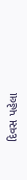દિવસ પહેલા